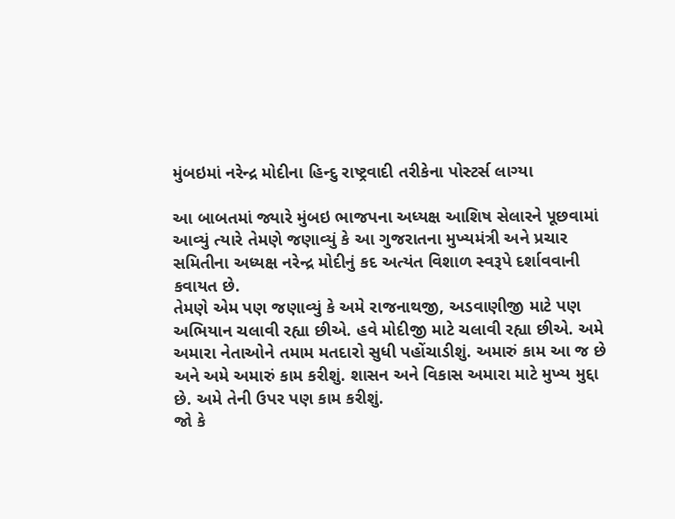મુંબઇમાં નરેન્દ્ર મોદીના હિન્દુ રાષ્ટ્રવાદી તરીકેના પોસ્ટર્સ લાગ્યા

આ બાબતમાં જ્યારે મુંબઇ ભાજપના અધ્યક્ષ આશિષ સેલારને પૂછવામાં આવ્યું ત્યારે તેમણે જણાવ્યું કે આ ગુજરાતના મુખ્યમંત્રી અને પ્રચાર સમિતીના અધ્યક્ષ નરેન્દ્ર મોદીનું કદ અત્યંત વિશાળ સ્વરૂપે દર્શાવવાની કવાયત છે.
તેમણે એમ પણ જણાવ્યું કે અમે રાજનાથજી, અડવાણીજી માટે પણ અભિયાન ચલાવી રહ્યા છીએ. હવે મોદીજી માટે ચલાવી રહ્યા છીએ. અમે અમારા નેતાઓને તમામ મતદારો સુધી પહોંચાડીશું. અમારું કામ આ જ છે અને અમે અમારું કામ કરીશું. શાસન અને વિકાસ અમારા માટે મુખ્ય મુદ્દા છે. અમે તેની ઉપર પણ કામ કરીશું.
જો કે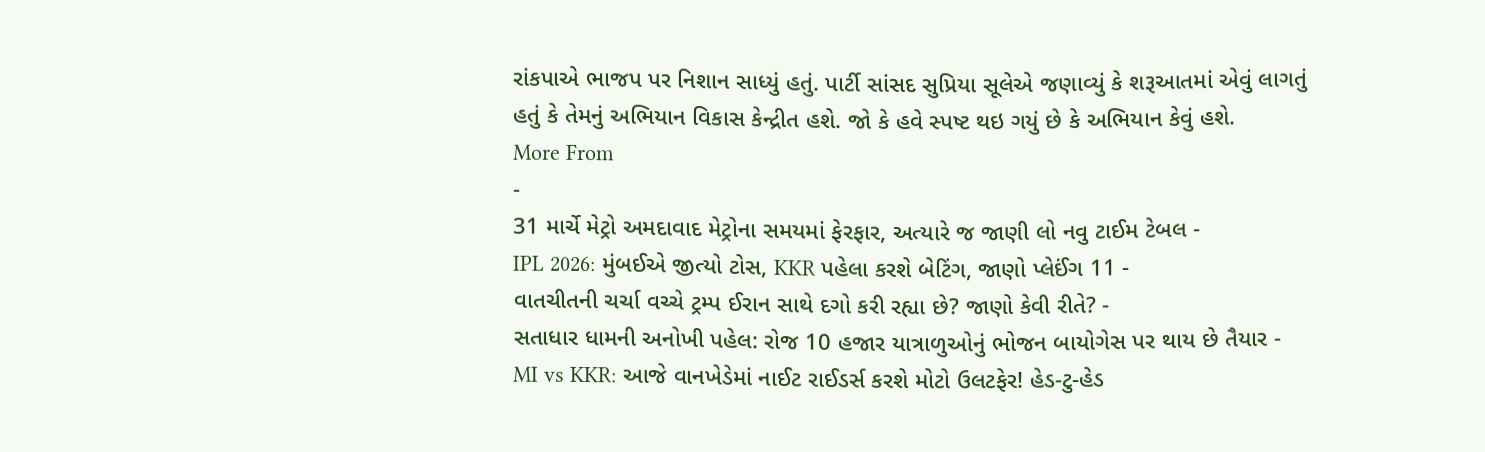રાંકપાએ ભાજપ પર નિશાન સાધ્યું હતું. પાર્ટી સાંસદ સુપ્રિયા સૂલેએ જણાવ્યું કે શરૂઆતમાં એવું લાગતું હતું કે તેમનું અભિયાન વિકાસ કેન્દ્રીત હશે. જો કે હવે સ્પષ્ટ થઇ ગયું છે કે અભિયાન કેવું હશે.
More From
-
31 માર્ચે મેટ્રો અમદાવાદ મેટ્રોના સમયમાં ફેરફાર, અત્યારે જ જાણી લો નવુ ટાઈમ ટેબલ -
IPL 2026: મુંબઈએ જીત્યો ટોસ, KKR પહેલા કરશે બેટિંગ, જાણો પ્લેઈંગ 11 -
વાતચીતની ચર્ચા વચ્ચે ટ્રમ્પ ઈરાન સાથે દગો કરી રહ્યા છે? જાણો કેવી રીતે? -
સતાધાર ધામની અનોખી પહેલ: રોજ 10 હજાર યાત્રાળુઓનું ભોજન બાયોગેસ પર થાય છે તૈયાર -
MI vs KKR: આજે વાનખેડેમાં નાઈટ રાઈડર્સ કરશે મોટો ઉલટફેર! હેડ-ટુ-હેડ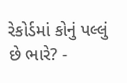રેકોર્ડમાં કોનું પલ્લું છે ભારે? -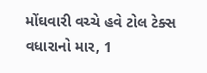મોંઘવારી વચ્ચે હવે ટોલ ટેક્સ વધારાનો માર, 1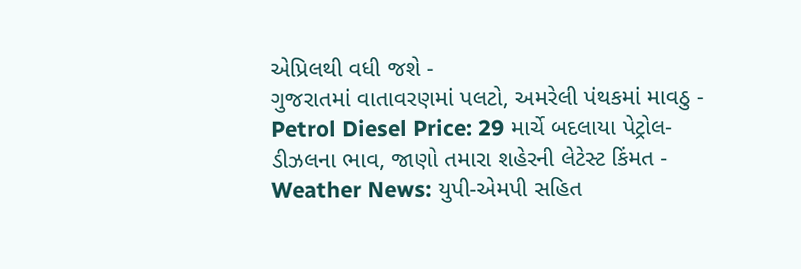એપ્રિલથી વધી જશે -
ગુજરાતમાં વાતાવરણમાં પલટો, અમરેલી પંથકમાં માવઠુ -
Petrol Diesel Price: 29 માર્ચે બદલાયા પેટ્રોલ-ડીઝલના ભાવ, જાણો તમારા શહેરની લેટેસ્ટ કિંમત -
Weather News: યુપી-એમપી સહિત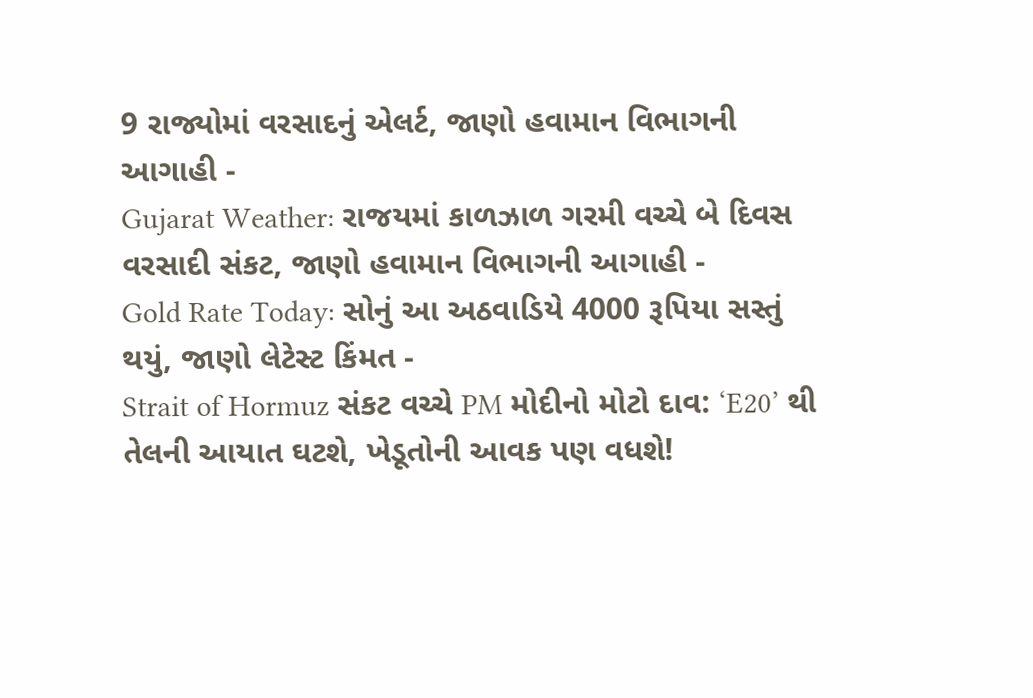9 રાજ્યોમાં વરસાદનું એલર્ટ, જાણો હવામાન વિભાગની આગાહી -
Gujarat Weather: રાજયમાં કાળઝાળ ગરમી વચ્ચે બે દિવસ વરસાદી સંકટ, જાણો હવામાન વિભાગની આગાહી -
Gold Rate Today: સોનું આ અઠવાડિયે 4000 રૂપિયા સસ્તું થયું, જાણો લેટેસ્ટ કિંમત -
Strait of Hormuz સંકટ વચ્ચે PM મોદીનો મોટો દાવ: ‘E20’ થી તેલની આયાત ઘટશે, ખેડૂતોની આવક પણ વધશે!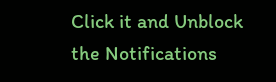Click it and Unblock the Notifications